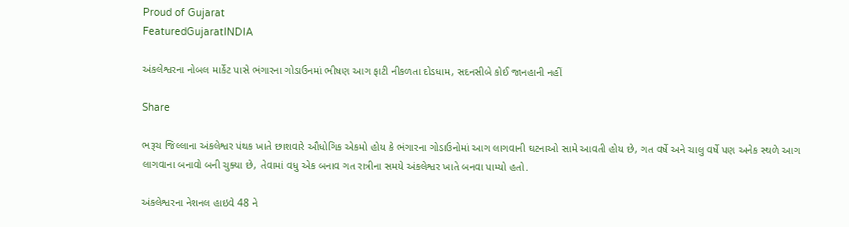Proud of Gujarat
FeaturedGujaratINDIA

અંકલેશ્વરના નોબલ માર્કેટ પાસે ભંગારના ગોડાઉનમાં ભીષણ આગ ફાટી નીકળતા દોડધામ, સદનસીબે કોઈ જાનહાની નહીં

Share

ભરૂચ જિલ્લાના અંકલેશ્વર પંથક ખાતે છાશવારે ઔધોગિક એકમો હોય કે ભંગારના ગોડાઉનોમાં આગ લાગવાની ઘટનાઓ સામે આવતી હોય છે, ગત વર્ષે અને ચાલુ વર્ષે પણ અનેક સ્થળે આગ લાગવાના બનાવો બની ચુક્યા છે, તેવામાં વધુ એક બનાવ ગત રાત્રીના સમયે અંકલેશ્વર ખાતે બનવા પામ્યો હતો.

અંકલેશ્વરના નેશનલ હાઇવે 48 ને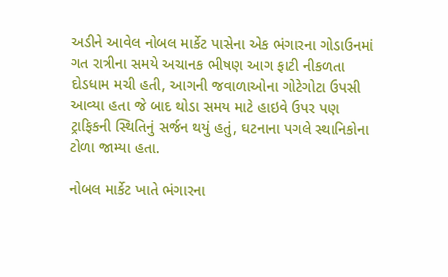અડીને આવેલ નોબલ માર્કેટ પાસેના એક ભંગારના ગોડાઉનમાં ગત રાત્રીના સમયે અચાનક ભીષણ આગ ફાટી નીકળતા દોડધામ મચી હતી, આગની જવાળાઓના ગોટેગોટા ઉપસી આવ્યા હતા જે બાદ થોડા સમય માટે હાઇવે ઉપર પણ ટ્રાફિકની સ્થિતિનું સર્જન થયું હતું, ઘટનાના પગલે સ્થાનિકોના ટોળા જામ્યા હતા.

નોબલ માર્કેટ ખાતે ભંગારના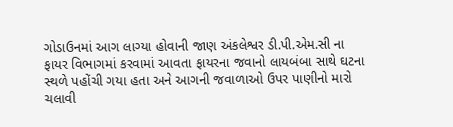ગોડાઉનમાં આગ લાગ્યા હોવાની જાણ અંકલેશ્વર ડી.પી.એમ.સી ના ફાયર વિભાગમાં કરવામાં આવતા ફાયરના જવાનો લાયબંબા સાથે ઘટના સ્થળે પહોંચી ગયા હતા અને આગની જવાળાઓ ઉપર પાણીનો મારો ચલાવી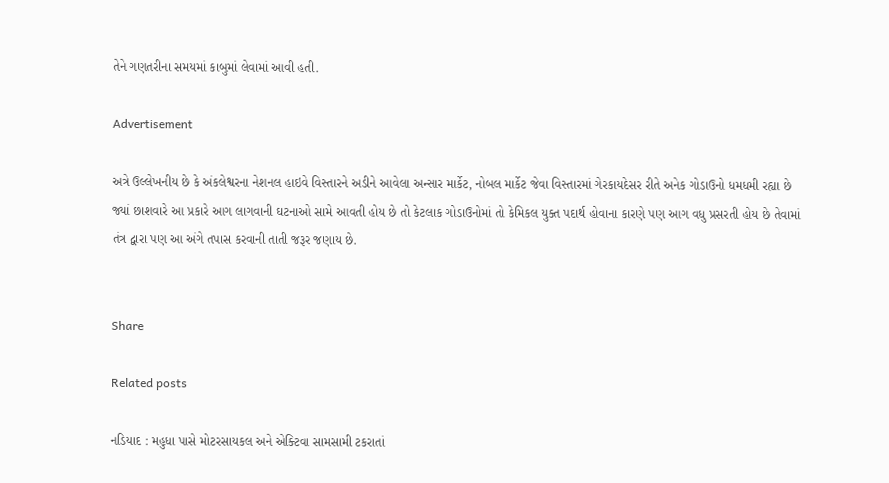તેને ગણતરીના સમયમાં કાબુમાં લેવામાં આવી હતી.

Advertisement

અત્રે ઉલ્લેખનીય છે કે અંકલેશ્વરના નેશનલ હાઇવે વિસ્તારને અડીને આવેલા અન્સાર માર્કેટ, નોબલ માર્કેટ જેવા વિસ્તારમાં ગેરકાયદેસર રીતે અનેક ગોડાઉનો ધમધમી રહ્યા છે જ્યાં છાશવારે આ પ્રકારે આગ લાગવાની ઘટનાઓ સામે આવતી હોય છે તો કેટલાક ગોડાઉનોમાં તો કેમિકલ યુક્ત પદાર્થ હોવાના કારણે પણ આગ વધુ પ્રસરતી હોય છે તેવામાં તંત્ર દ્વારા પણ આ અંગે તપાસ કરવાની તાતી જરૂર જણાય છે.


Share

Related posts

નડિયાદ : મહુધા પાસે મોટરસાયકલ અને એક્ટિવા સામસામી ટકરાતાં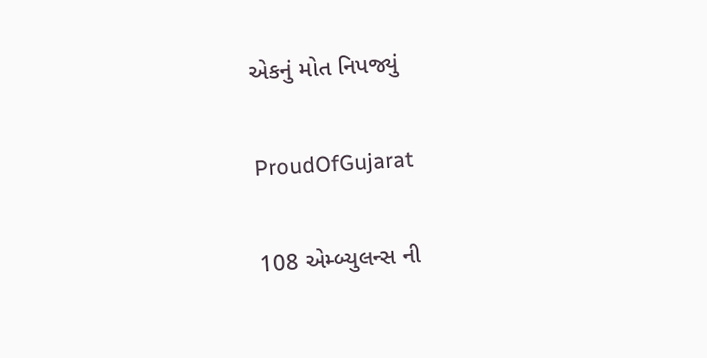એકનું મોત નિપજ્યું

ProudOfGujarat

108 એમ્બ્યુલન્સ ની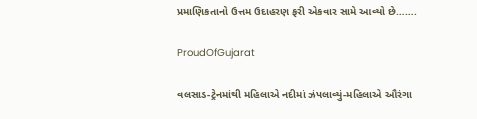પ્રમાણિકતાનો ઉત્તમ ઉદાહરણ ફરી એકવાર સામે આવ્યો છે…….

ProudOfGujarat

વલસાડ-ટ્રેનમાંથી મહિલાએ નદીમાં ઝંપલાવ્યું-મહિલાએ ઔરંગા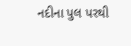નદીના પુલ પરથી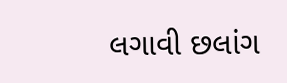લગાવી છલાંગ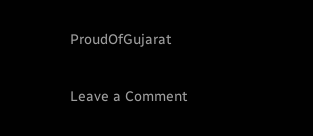ProudOfGujarat

Leave a Comment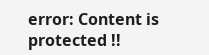error: Content is protected !!